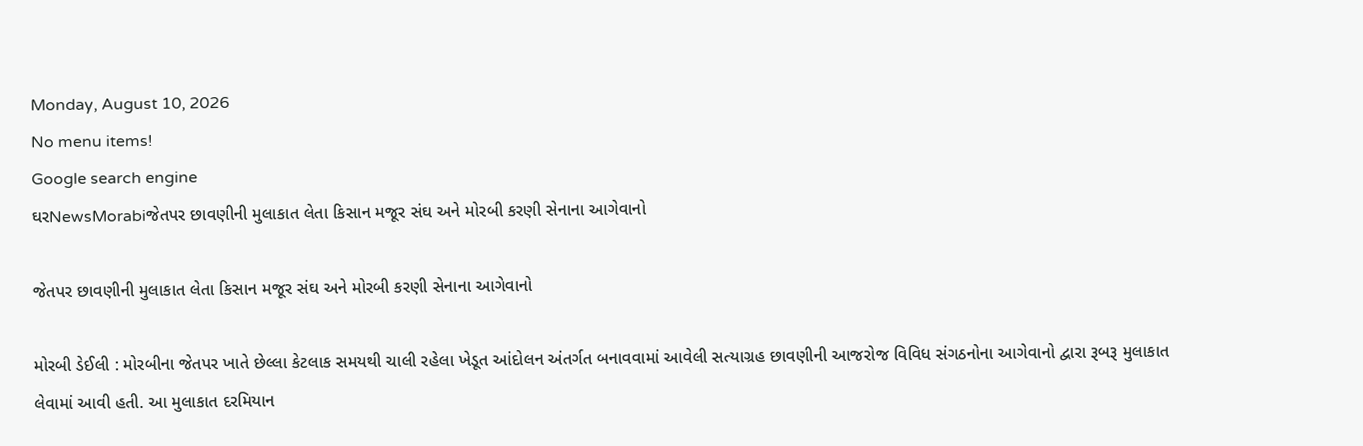Monday, August 10, 2026
No menu items!
Google search engine
ઘરNewsMorabiજેતપર છાવણીની મુલાકાત લેતા કિસાન મજૂર સંઘ અને મોરબી કરણી સેનાના આગેવાનો

જેતપર છાવણીની મુલાકાત લેતા કિસાન મજૂર સંઘ અને મોરબી કરણી સેનાના આગેવાનો

મોરબી ડેઈલી : મોરબીના જેતપર ખાતે છેલ્લા કેટલાક સમયથી ચાલી રહેલા ખેડૂત આંદોલન અંતર્ગત બનાવવામાં આવેલી સત્યાગ્રહ છાવણીની આજરોજ વિવિધ સંગઠનોના આગેવાનો દ્વારા રૂબરૂ મુલાકાત લેવામાં આવી હતી. આ મુલાકાત દરમિયાન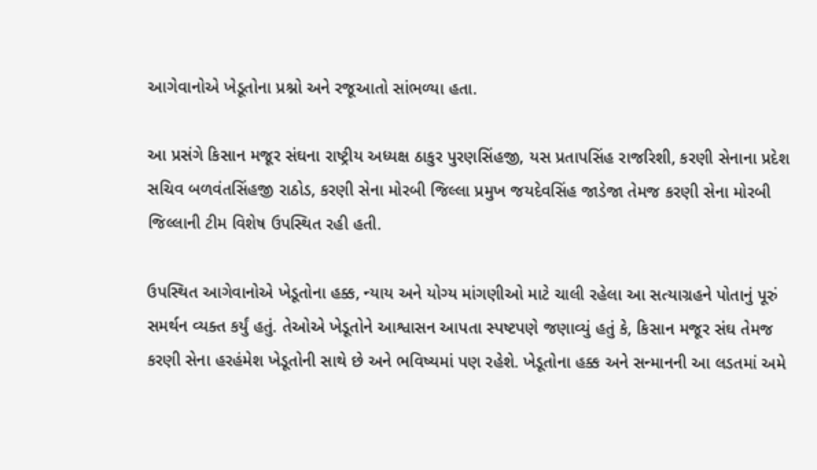આગેવાનોએ ખેડૂતોના પ્રશ્નો અને રજૂઆતો સાંભળ્યા હતા.

આ પ્રસંગે કિસાન મજૂર સંઘના રાષ્ટ્રીય અધ્યક્ષ ઠાકુર પુરણસિંહજી, યસ પ્રતાપસિંહ રાજરિશી, કરણી સેનાના પ્રદેશ સચિવ બળવંતસિંહજી રાઠોડ, કરણી સેના મોરબી જિલ્લા પ્રમુખ જયદેવસિંહ જાડેજા તેમજ કરણી સેના મોરબી જિલ્લાની ટીમ વિશેષ ઉપસ્થિત રહી હતી.

ઉપસ્થિત આગેવાનોએ ખેડૂતોના હક્ક, ન્યાય અને યોગ્ય માંગણીઓ માટે ચાલી રહેલા આ સત્યાગ્રહને પોતાનું પૂરું સમર્થન વ્યક્ત કર્યું હતું. તેઓએ ખેડૂતોને આશ્વાસન આપતા સ્પષ્ટપણે જણાવ્યું હતું કે, કિસાન મજૂર સંઘ તેમજ કરણી સેના હરહંમેશ ખેડૂતોની સાથે છે અને ભવિષ્યમાં પણ રહેશે. ખેડૂતોના હક્ક અને સન્માનની આ લડતમાં અમે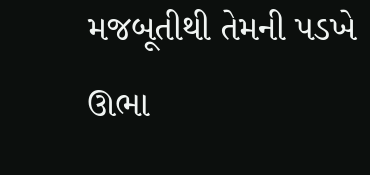મજબૂતીથી તેમની પડખે ઊભા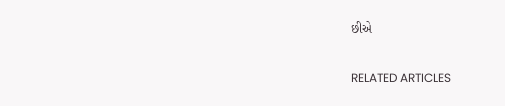છીએ

RELATED ARTICLES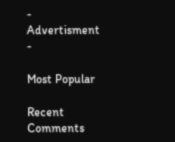- Advertisment -

Most Popular

Recent Comments